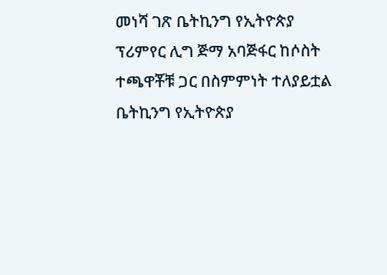መነሻ ገጽ ቤትኪንግ የኢትዮጵያ ፕሪምየር ሊግ ጅማ አባጅፋር ከሶስት ተጫዋቾቹ ጋር በስምምነት ተለያይቷል
ቤትኪንግ የኢትዮጵያ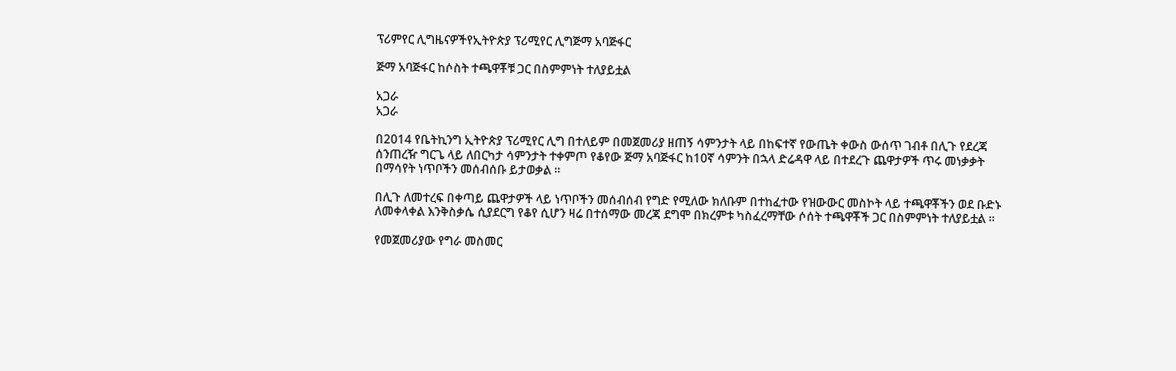ፕሪምየር ሊግዜናዎችየኢትዮጵያ ፕሪሚየር ሊግጅማ አባጅፋር

ጅማ አባጅፋር ከሶስት ተጫዋቾቹ ጋር በስምምነት ተለያይቷል

አጋራ
አጋራ

በ2014 የቤትኪንግ ኢትዮጵያ ፕሪሚየር ሊግ በተለይም በመጀመሪያ ዘጠኝ ሳምንታት ላይ በከፍተኛ የውጤት ቀውስ ውሰጥ ገብቶ በሊጉ የደረጃ ሰንጠረዥ ግርጌ ላይ ለበርካታ ሳምንታት ተቀምጦ የቆየው ጅማ አባጅፋር ከ10ኛ ሳምንት በኋላ ድሬዳዋ ላይ በተደረጉ ጨዋታዎች ጥሩ መነቃቃት በማሳየት ነጥቦችን መሰብሰቡ ይታወቃል ።

በሊጉ ለመተረፍ በቀጣይ ጨዋታዎች ላይ ነጥቦችን መሰብሰብ የግድ የሚለው ክለቡም በተከፈተው የዝውውር መስኮት ላይ ተጫዋቾችን ወደ ቡድኑ ለመቀላቀል እንቅስቃሴ ሲያደርግ የቆየ ሲሆን ዛሬ በተሰማው መረጃ ደግሞ በክረምቱ ካስፈረማቸው ሶሰት ተጫዋቾች ጋር በስምምነት ተለያይቷል ።

የመጀመሪያው የግራ መስመር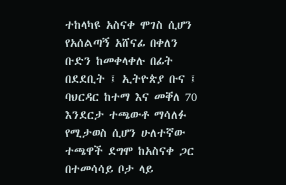ተከላካዩ አስናቀ ሞገስ ሲሆን የአሰልጣኝ አሸናፊ በቀለን ቡድን ከመቀላቀሉ በፊት በደደቢት ፤ ኢትዮጵያ ቡና ፤ ባህርዳር ከተማ እና መቐለ 70 እንደርታ ተጫውቶ ማሳለፉ የሚታወስ ሲሆን ሁለተኛው ተጫዋች ደግሞ ከአስናቀ ጋር በተመሳሳይ ቦታ ላይ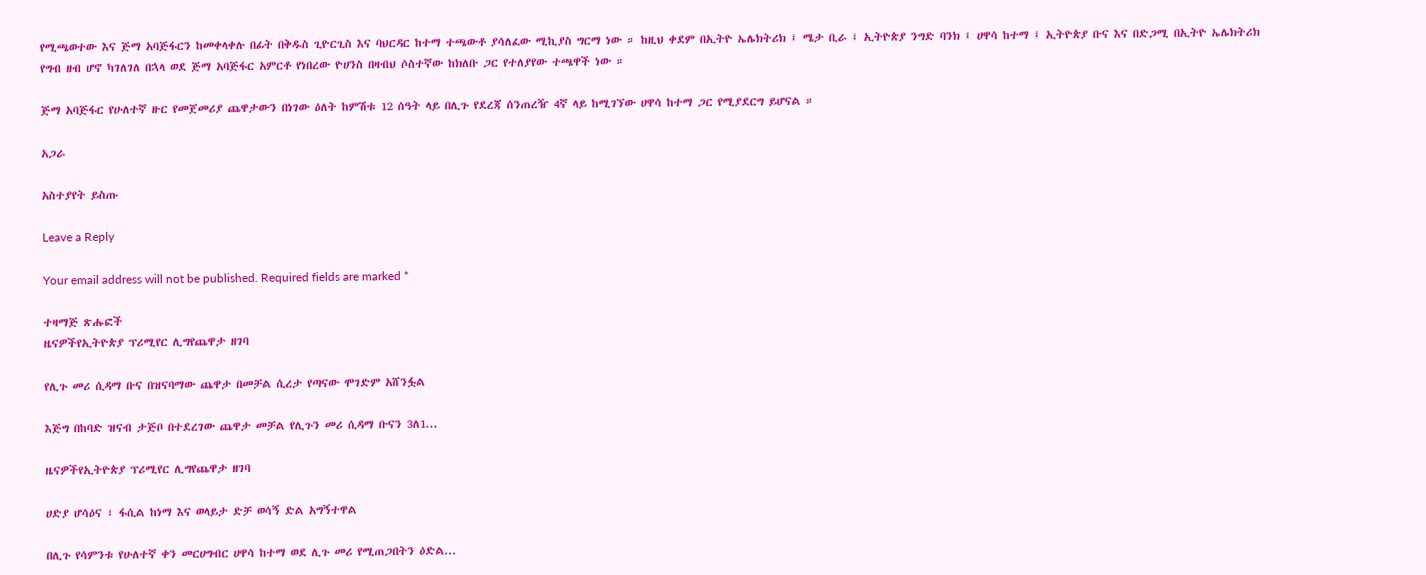የሚጫወተው እና ጅማ አባጅፋርን ከመቀላቀሉ በፊት በቅዱስ ጊዮርጊስ እና ባህርዳር ከተማ ተጫውቶ ያሳለፈው ሚኪያስ ግርማ ነው ። ከዚህ ቀደም በኢትዮ ኤሌክትሪክ ፤ ሜታ ቢራ ፤ ኢትዮጵያ ንግድ ባንክ ፤ ሀዋሳ ከተማ ፤ ኢትዮጵያ ቡና እና በድጋሚ በኢትዮ ኤሌክትሪክ የግብ ዘብ ሆኖ ካገለገለ በኋላ ወደ ጅማ አባጅፋር አምርቶ የነበረው ዮሀንስ በዛብህ ሶስተኛው ከክለቡ ጋር የተለያየው ተጫዋች ነው ።

ጅማ አባጅፋር የሁለተኛ ዙር የመጀመሪያ ጨዋታውን በነገው ዕለት ከምሽቱ 12 ሰዓት ላይ በሊጉ የደረጃ ሰንጠረዥ 4ኛ ላይ ከሚገኘው ሀዋሳ ከተማ ጋር የሚያደርግ ይሆናል ።

አጋራ

አስተያየት ይስጡ

Leave a Reply

Your email address will not be published. Required fields are marked *

ተዛማጅ ጽሑፎች
ዜናዎችየኢትዮጵያ ፕሪሚየር ሊግየጨዋታ ዘገባ

የሊጉ መሪ ሲዳማ ቡና በዝናባማው ጨዋታ በመቻል ሲረታ የጣናው ሞገድም አሸንፏል

እጅግ በከባድ ዝናብ ታጅቦ በተደረገው ጨዋታ መቻል የሊጉን መሪ ሲዳማ ቡናን 3ለ1...

ዜናዎችየኢትዮጵያ ፕሪሚየር ሊግየጨዋታ ዘገባ

ሀድያ ሆሳዕና ፣ ፋሲል ከነማ እና ወላይታ ድቻ ወሳኝ ድል አግኝተዋል

በሊጉ የሳምንቱ የሁለተኛ ቀን መርሀግብር ሀዋሳ ከተማ ወደ ሊጉ መሪ የሚጠጋበትን ዕድል...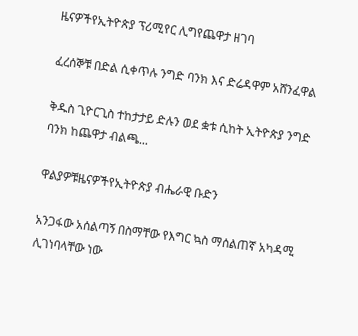ዜናዎችየኢትዮጵያ ፕሪሚየር ሊግየጨዋታ ዘገባ

ፈረሰኞቹ በድል ሲቀጥሉ ንግድ ባንክ እና ድሬዳዋም አሸንፈዋል

ቅዱስ ጊዮርጊስ ተከታታይ ድሉን ወደ ቋቱ ሲከት ኢትዮጵያ ንግድ ባንክ ከጨዋታ ብልጫ...

ዋልያዎቹዜናዎችየኢትዮጵያ ብሔራዊ ቡድን

አንጋፋው አሰልጣኝ በስማቸው የእግር ኳስ ማሰልጠኛ አካዳሚ ሊገነባላቸው ነው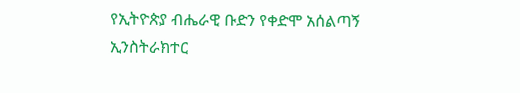የኢትዮጵያ ብሔራዊ ቡድን የቀድሞ አሰልጣኝ ኢንስትራክተር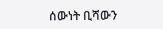ሰውነት ቢሻውን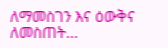ለማመስገን እና ዕውቅና ለመስጠት...